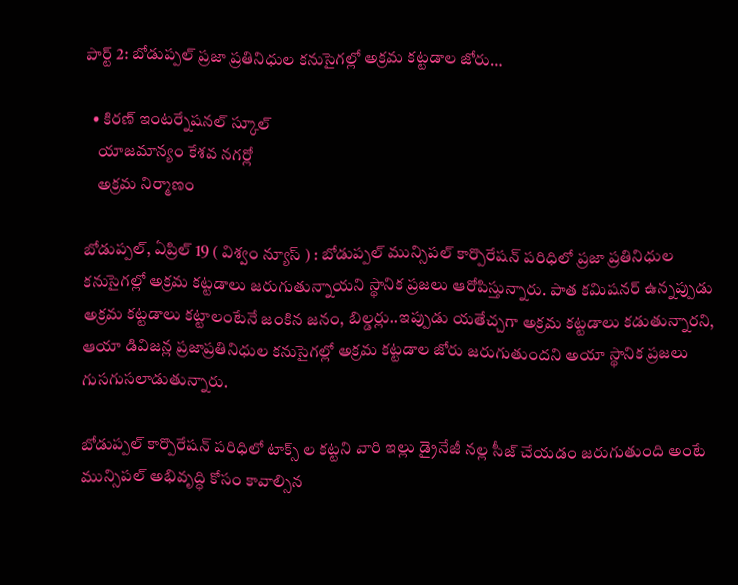పార్ట్ 2: బోడుప్పల్ ప్రజా ప్రతినిధుల కనుసైగల్లో అక్రమ కట్టడాల జోరు…

  • కిరణ్ ఇంటర్నేషనల్ స్కూల్
    యాజమాన్యం కేశవ నగర్లో
    అక్రమ నిర్మాణం

బోడుప్పల్, ఏప్రిల్ 19 ( విశ్వం న్యూస్ ) : బోడుప్పల్ మున్సిపల్ కార్పొరేషన్ పరిధిలో ప్రజా ప్రతినిధుల కనుసైగల్లో అక్రమ కట్టడాలు జరుగుతున్నాయని స్థానిక ప్రజలు ఆరోపిస్తున్నారు. పాత కమిషనర్ ఉన్నప్పుడు అక్రమ కట్టడాలు కట్టాలంటేనే జంకిన జనం, బిల్డర్లు..ఇప్పుడు యతేచ్చగా అక్రమ కట్టడాలు కడుతున్నారని, ఆయా డివిజన్ల ప్రజాప్రతినిధుల కనుసైగల్లో అక్రమ కట్టడాల జోరు జరుగుతుందని అయా స్థానిక ప్రజలు గుసగుసలాడుతున్నారు.

బోడుప్పల్ కార్పొరేషన్ పరిధిలో టాక్స్ ల కట్టని వారి ఇల్లు డ్రైనేజీ నల్ల సీజ్ చేయడం జరుగుతుంది అంటే మున్సిపల్ అభివృద్ధి కోసం కావాల్సిన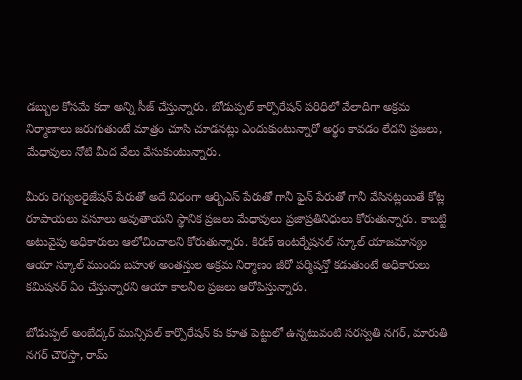డబ్బుల కోసమే కదా అన్ని సీజ్ చేస్తున్నారు. బోడుప్పల్ కార్పొరేషన్ పరిధిలో వేలాదిగా అక్రమ నిర్మాణాలు జరుగుతుంటే మాత్రం చూసి చూడనట్లు ఎందుకుంటున్నారో అర్థం కావడం లేదని ప్రజలు, మేధావులు నోటి మీద వేలు వేసుకుంటున్నారు.

మీరు రెగ్యులరైజేషన్ పేరుతో అదే విధంగా ఆర్బిఎస్ పేరుతో గానీ ఫైన్ పేరుతో గానీ వేసినట్లయితే కోట్ల రూపాయలు వసూలు అవుతాయని స్థానిక ప్రజలు మేధావులు ప్రజాప్రతినిధులు కోరుతున్నారు. కాబట్టి అటువైపు అధికారులు ఆలోచించాలని కోరుతున్నారు. కిరణ్ ఇంటర్నేషనల్ స్కూల్ యాజమాన్యం ఆయా స్కూల్ ముందు బహుళ అంతస్తుల అక్రమ నిర్మాణం జీరో పర్మిషన్తో కడుతుంటే అధికారులు కమిషనర్ ఏం చేస్తున్నారని ఆయా కాలనీల ప్రజలు ఆరోపిస్తున్నారు.

బోడుప్పల్ అంబేద్కర్ మున్సిపల్ కార్పొరేషన్ కు కూత పెట్టులో ఉన్నటువంటి సరస్వతి నగర్, మారుతి నగర్ చౌరస్తా, రామ్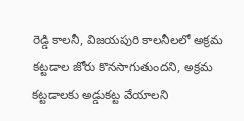రెడ్డి కాలనీ, విజయపురి కాలనీలలో అక్రమ కట్టడాల జోరు కొనసాగుతుందని, అక్రమ కట్టడాలకు అడ్డుకట్ట వేయాలని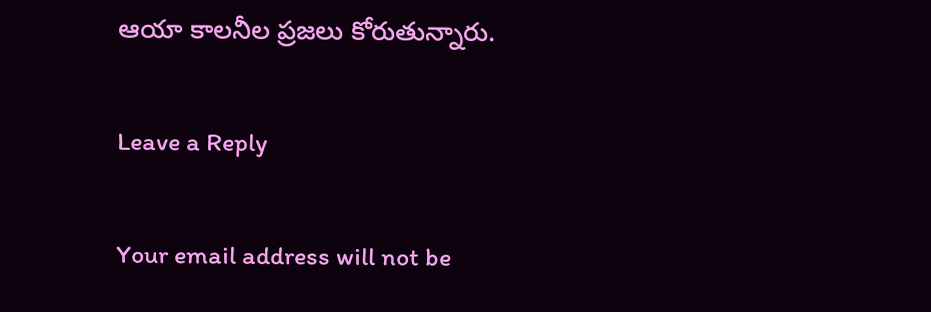ఆయా కాలనీల ప్రజలు కోరుతున్నారు.

Leave a Reply

Your email address will not be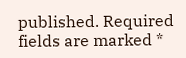published. Required fields are marked *